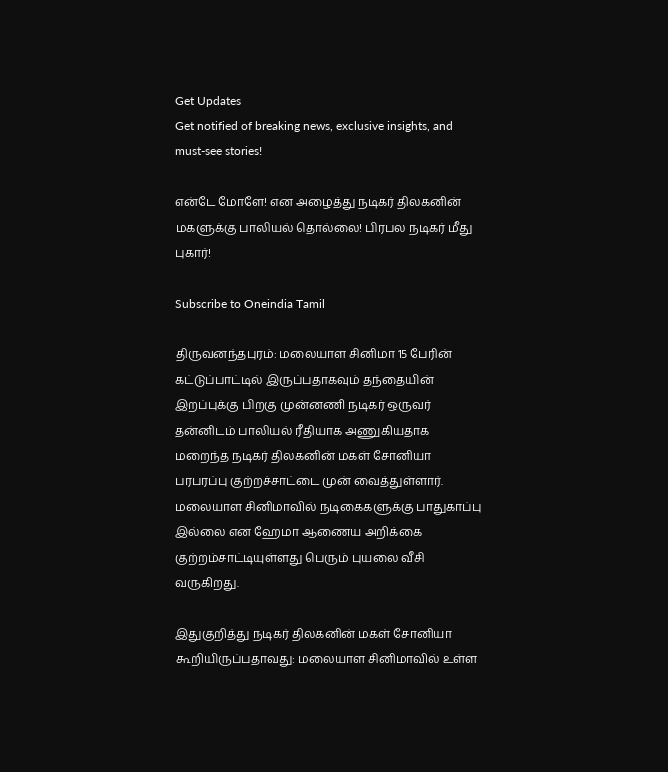Get Updates
Get notified of breaking news, exclusive insights, and must-see stories!

என்டே மோளே! என அழைத்து நடிகர் திலகனின் மகளுக்கு பாலியல் தொல்லை! பிரபல நடிகர் மீது புகார்!

Subscribe to Oneindia Tamil

திருவனந்தபுரம்: மலையாள சினிமா 15 பேரின் கட்டுப்பாட்டில் இருப்பதாகவும் தந்தையின் இறப்புக்கு பிறகு முன்னணி நடிகர் ஒருவர் தன்னிடம் பாலியல் ரீதியாக அணுகியதாக மறைந்த நடிகர் திலகனின் மகள் சோனியா பரபரப்பு குற்றச்சாட்டை முன் வைத்துள்ளார். மலையாள சினிமாவில் நடிகைகளுக்கு பாதுகாப்பு இல்லை என ஹேமா ஆணைய அறிக்கை குற்றம்சாட்டியுள்ளது பெரும் புயலை வீசி வருகிறது.

இதுகுறித்து நடிகர் திலகனின் மகள் சோனியா கூறியிருப்பதாவது: மலையாள சினிமாவில் உள்ள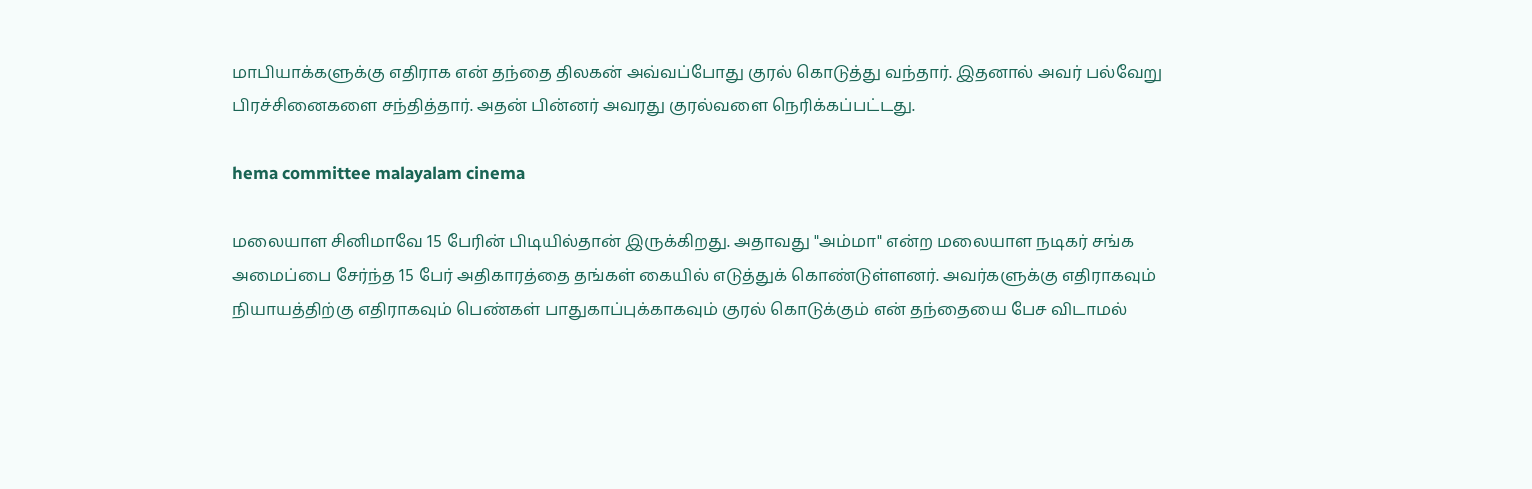மாபியாக்களுக்கு எதிராக என் தந்தை திலகன் அவ்வப்போது குரல் கொடுத்து வந்தார். இதனால் அவர் பல்வேறு பிரச்சினைகளை சந்தித்தார். அதன் பின்னர் அவரது குரல்வளை நெரிக்கப்பட்டது.

hema committee malayalam cinema

மலையாள சினிமாவே 15 பேரின் பிடியில்தான் இருக்கிறது. அதாவது "அம்மா" என்ற மலையாள நடிகர் சங்க அமைப்பை சேர்ந்த 15 பேர் அதிகாரத்தை தங்கள் கையில் எடுத்துக் கொண்டுள்ளனர். அவர்களுக்கு எதிராகவும் நியாயத்திற்கு எதிராகவும் பெண்கள் பாதுகாப்புக்காகவும் குரல் கொடுக்கும் என் தந்தையை பேச விடாமல்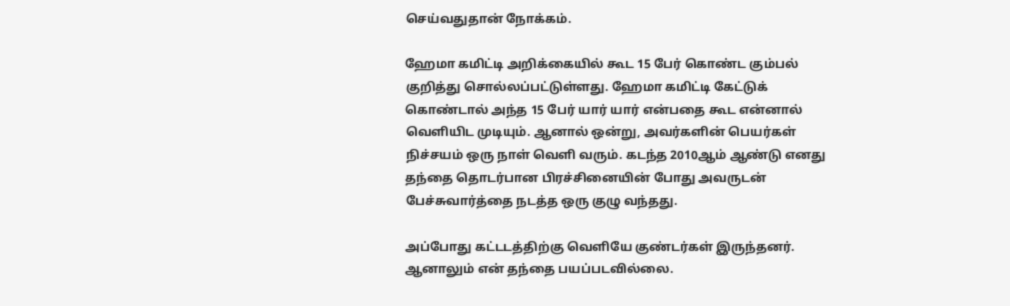செய்வதுதான் நோக்கம்.

ஹேமா கமிட்டி அறிக்கையில் கூட 15 பேர் கொண்ட கும்பல் குறித்து சொல்லப்பட்டுள்ளது. ஹேமா கமிட்டி கேட்டுக் கொண்டால் அந்த 15 பேர் யார் யார் என்பதை கூட என்னால் வெளியிட முடியும். ஆனால் ஒன்று, அவர்களின் பெயர்கள் நிச்சயம் ஒரு நாள் வெளி வரும். கடந்த 2010ஆம் ஆண்டு எனது தந்தை தொடர்பான பிரச்சினையின் போது அவருடன் பேச்சுவார்த்தை நடத்த ஒரு குழு வந்தது.

அப்போது கட்டடத்திற்கு வெளியே குண்டர்கள் இருந்தனர். ஆனாலும் என் தந்தை பயப்படவில்லை.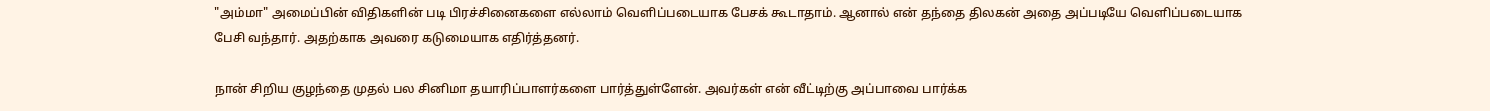"அம்மா" அமைப்பின் விதிகளின் படி பிரச்சினைகளை எல்லாம் வெளிப்படையாக பேசக் கூடாதாம். ஆனால் என் தந்தை திலகன் அதை அப்படியே வெளிப்படையாக பேசி வந்தார். அதற்காக அவரை கடுமையாக எதிர்த்தனர்.

நான் சிறிய குழந்தை முதல் பல சினிமா தயாரிப்பாளர்களை பார்த்துள்ளேன். அவர்கள் என் வீட்டிற்கு அப்பாவை பார்க்க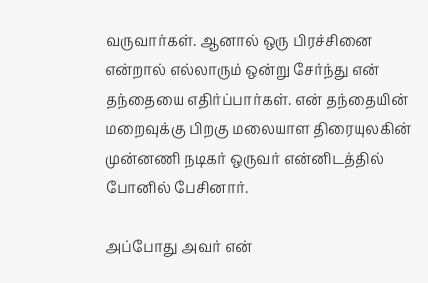வருவார்கள். ஆனால் ஒரு பிரச்சினை என்றால் எல்லாரும் ஒன்று சேர்ந்து என் தந்தையை எதிர்ப்பார்கள். என் தந்தையின் மறைவுக்கு பிறகு மலையாள திரையுலகின் முன்னணி நடிகர் ஒருவர் என்னிடத்தில் போனில் பேசினார்.

அப்போது அவர் என்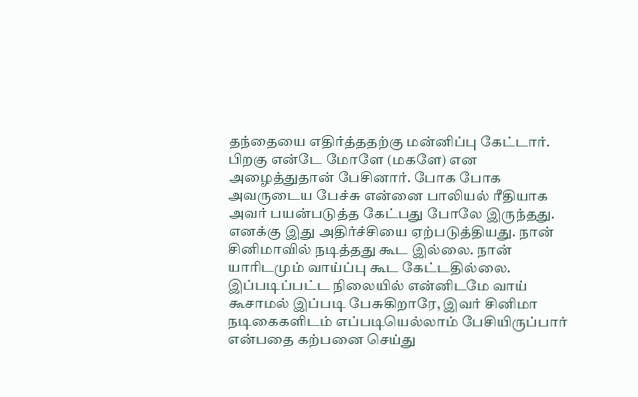தந்தையை எதிர்த்ததற்கு மன்னிப்பு கேட்டார். பிறகு என்டே மோளே (மகளே) என அழைத்துதான் பேசினார். போக போக அவருடைய பேச்சு என்னை பாலியல் ரீதியாக அவர் பயன்படுத்த கேட்பது போலே இருந்தது. எனக்கு இது அதிர்ச்சியை ஏற்படுத்தியது. நான் சினிமாவில் நடித்தது கூட இல்லை. நான் யாரிடமும் வாய்ப்பு கூட கேட்டதில்லை. இப்படிப்பட்ட நிலையில் என்னிடமே வாய் கூசாமல் இப்படி பேசுகிறாரே, இவர் சினிமா நடிகைகளிடம் எப்படியெல்லாம் பேசியிருப்பார் என்பதை கற்பனை செய்து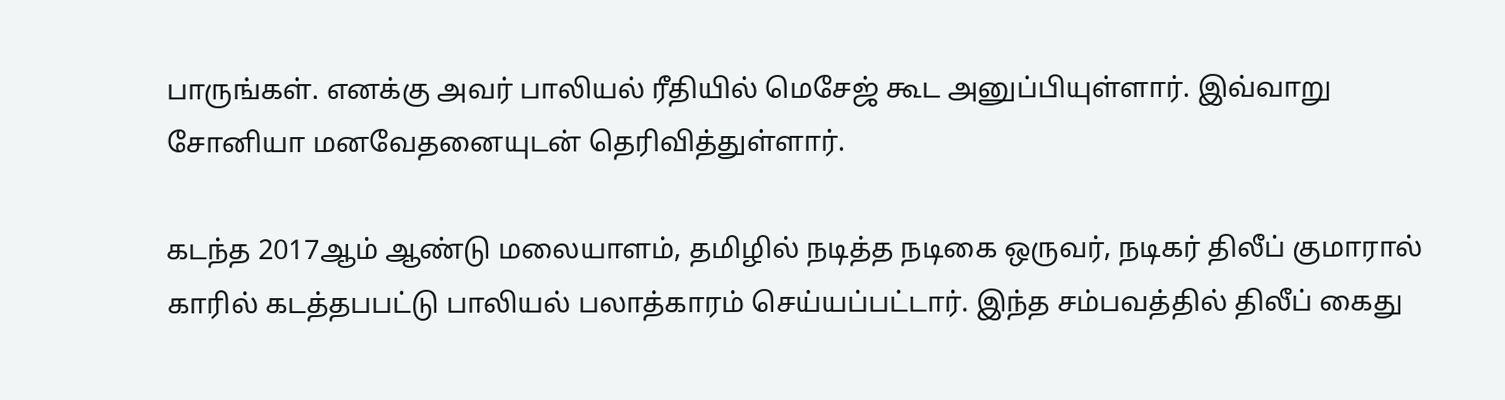பாருங்கள். எனக்கு அவர் பாலியல் ரீதியில் மெசேஜ் கூட அனுப்பியுள்ளார். இவ்வாறு சோனியா மனவேதனையுடன் தெரிவித்துள்ளார்.

கடந்த 2017ஆம் ஆண்டு மலையாளம், தமிழில் நடித்த நடிகை ஒருவர், நடிகர் திலீப் குமாரால் காரில் கடத்தபபட்டு பாலியல் பலாத்காரம் செய்யப்பட்டார். இந்த சம்பவத்தில் திலீப் கைது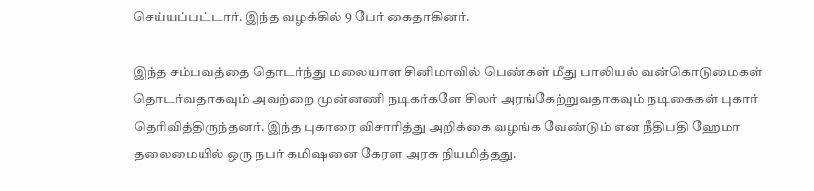செய்யப்பட்டார். இந்த வழக்கில் 9 பேர் கைதாகினர்.

இந்த சம்பவத்தை தொடர்ந்து மலையாள சினிமாவில் பெண்கள் மீது பாலியல் வன்கொடுமைகள் தொடர்வதாகவும் அவற்றை முன்னணி நடிகர்களே சிலர் அரங்கேற்றுவதாகவும் நடிகைகள் புகார் தெரிவித்திருந்தனர். இந்த புகாரை விசாரித்து அறிக்கை வழங்க வேண்டும் என நீதிபதி ஹேமா தலைமையில் ஒரு நபர் கமிஷனை கேரள அரசு நியமித்தது.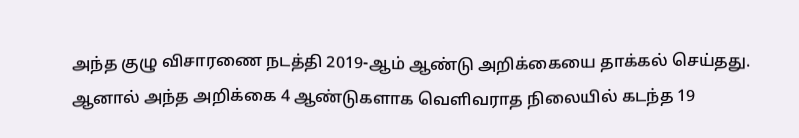அந்த குழு விசாரணை நடத்தி 2019-ஆம் ஆண்டு அறிக்கையை தாக்கல் செய்தது. ஆனால் அந்த அறிக்கை 4 ஆண்டுகளாக வெளிவராத நிலையில் கடந்த 19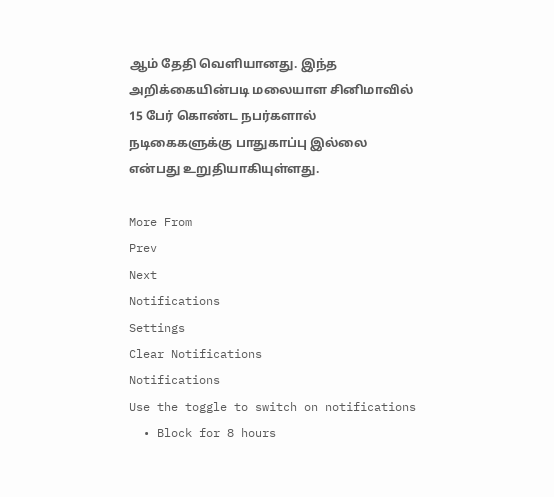ஆம் தேதி வெளியானது. இந்த அறிக்கையின்படி மலையாள சினிமாவில் 15 பேர் கொண்ட நபர்களால் நடிகைகளுக்கு பாதுகாப்பு இல்லை என்பது உறுதியாகியுள்ளது.

More From
Prev
Next
Notifications
Settings
Clear Notifications
Notifications
Use the toggle to switch on notifications
  • Block for 8 hours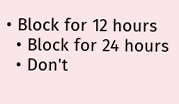• Block for 12 hours
  • Block for 24 hours
  • Don't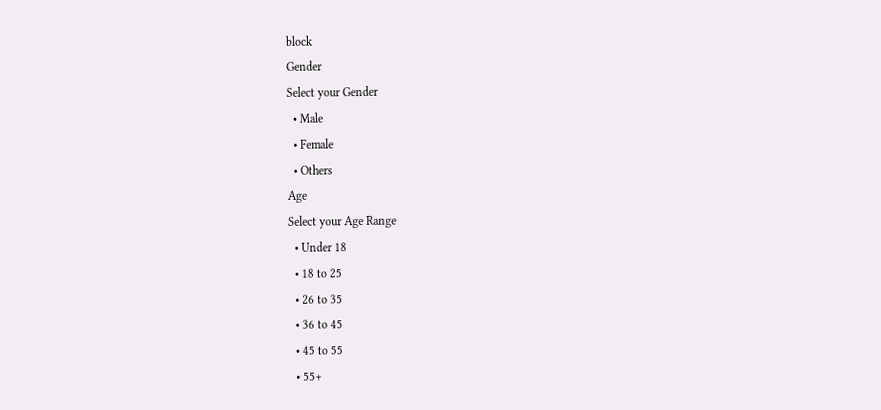block
Gender
Select your Gender
  • Male
  • Female
  • Others
Age
Select your Age Range
  • Under 18
  • 18 to 25
  • 26 to 35
  • 36 to 45
  • 45 to 55
  • 55+